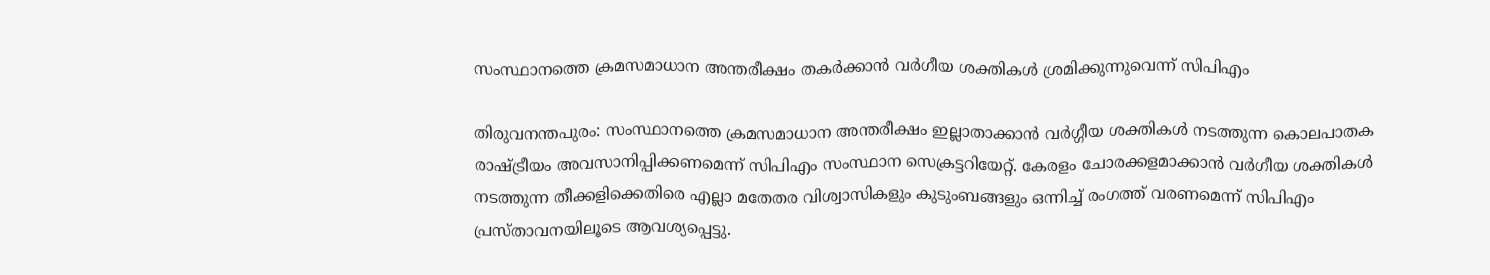സംസ്ഥാനത്തെ ക്രമസമാധാന അന്തരീക്ഷം തകര്‍ക്കാന്‍ വര്‍ഗീയ ശക്തികള്‍ ശ്രമിക്കുന്നുവെന്ന് സിപിഎം

തിരുവനന്തപുരം: സംസ്ഥാനത്തെ ക്രമസമാധാന അന്തരീക്ഷം ഇല്ലാതാക്കാന്‍ വര്‍ഗ്ഗീയ ശക്തികള്‍ നടത്തുന്ന കൊലപാതക രാഷ്ട്രീയം അവസാനിപ്പിക്കണമെന്ന് സിപിഎം സംസ്ഥാന സെക്രട്ടറിയേറ്റ്. കേരളം ചോരക്കളമാക്കാന്‍ വര്‍ഗീയ ശക്തികള്‍ നടത്തുന്ന തീക്കളിക്കെതിരെ എല്ലാ മതേതര വിശ്വാസികളും കുടുംബങ്ങളും ഒന്നിച്ച് രംഗത്ത് വരണമെന്ന് സിപിഎം പ്രസ്താവനയിലൂടെ ആവശ്യപ്പെട്ടു.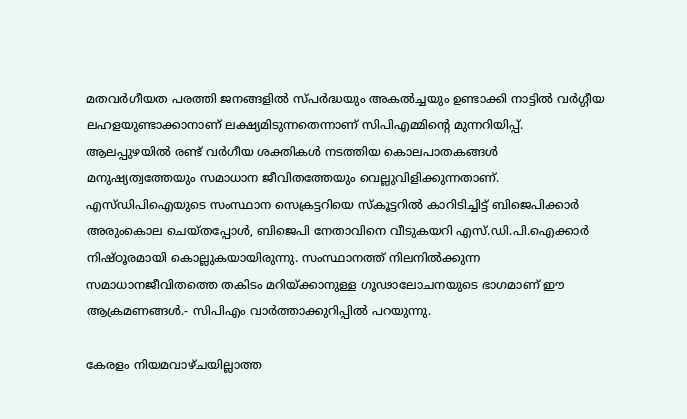മതവര്‍ഗീയത പരത്തി ജനങ്ങളില്‍ സ്പര്‍ദ്ധയും അകല്‍ച്ചയും ഉണ്ടാക്കി നാട്ടില്‍ വര്‍ഗ്ഗീയ ലഹളയുണ്ടാക്കാനാണ് ലക്ഷ്യമിടുന്നതെന്നാണ് സിപിഎമ്മിന്റെ മുന്നറിയിപ്പ്. ആലപ്പുഴയില്‍ രണ്ട് വര്‍ഗീയ ശക്തികള്‍ നടത്തിയ കൊലപാതകങ്ങള്‍ മനുഷ്യത്വത്തേയും സമാധാന ജീവിതത്തേയും വെല്ലുവിളിക്കുന്നതാണ്. എസ്ഡിപിഐയുടെ സംസ്ഥാന സെക്രട്ടറിയെ സ്‌കൂട്ടറില്‍ കാറിടിച്ചിട്ട് ബിജെപിക്കാര്‍ അരുംകൊല ചെയ്തപ്പോള്‍, ബിജെപി നേതാവിനെ വീടുകയറി എസ്.ഡി.പി.ഐക്കാര്‍ നിഷ്ഠൂരമായി കൊല്ലുകയായിരുന്നു. സംസ്ഥാനത്ത് നിലനില്‍ക്കുന്ന സമാധാനജീവിതത്തെ തകിടം മറിയ്ക്കാനുള്ള ഗൂഢാലോചനയുടെ ഭാഗമാണ് ഈ ആക്രമണങ്ങള്‍.- സിപിഎം വാര്‍ത്താക്കുറിപ്പില്‍ പറയുന്നു.

കേരളം നിയമവാഴ്ചയില്ലാത്ത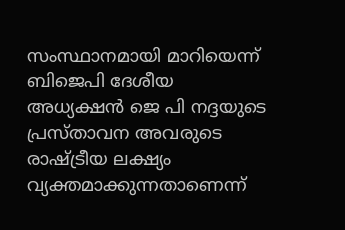സംസ്ഥാനമായി മാറിയെന്ന് ബിജെപി ദേശീയ അധ്യക്ഷന്‍ ജെ പി നദ്ദയുടെ പ്രസ്താവന അവരുടെ രാഷ്ട്രീയ ലക്ഷ്യം വ്യക്തമാക്കുന്നതാണെന്ന്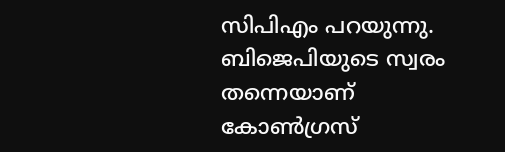സിപിഎം പറയുന്നു. ബിജെപിയുടെ സ്വരം തന്നെയാണ് കോണ്‍ഗ്രസ്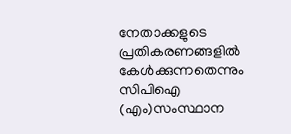നേതാക്കളുടെ പ്രതികരണങ്ങളില്‍ കേള്‍ക്കുന്നതെന്നും സിപിഐ (എം)സംസ്ഥാന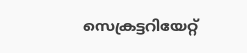സെക്രട്ടറിയേറ്റ്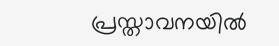പ്രസ്താവനയില്‍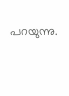പറയുന്നു.